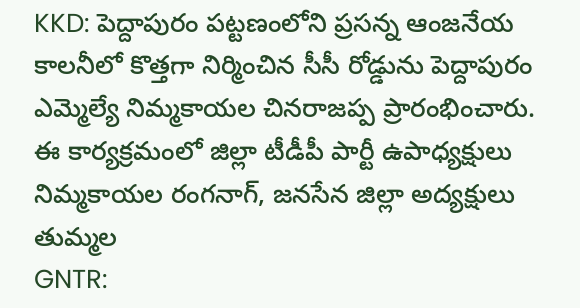KKD: పెద్దాపురం పట్టణంలోని ప్రసన్న ఆంజనేయ కాలనీలో కొత్తగా నిర్మించిన సీసీ రోడ్డును పెద్దాపురం ఎమ్మెల్యే నిమ్మకాయల చినరాజప్ప ప్రారంభించారు. ఈ కార్యక్రమంలో జిల్లా టీడీపీ పార్టీ ఉపాధ్యక్షులు నిమ్మకాయల రంగనాగ్, జనసేన జిల్లా అద్యక్షులు తుమ్మల
GNTR: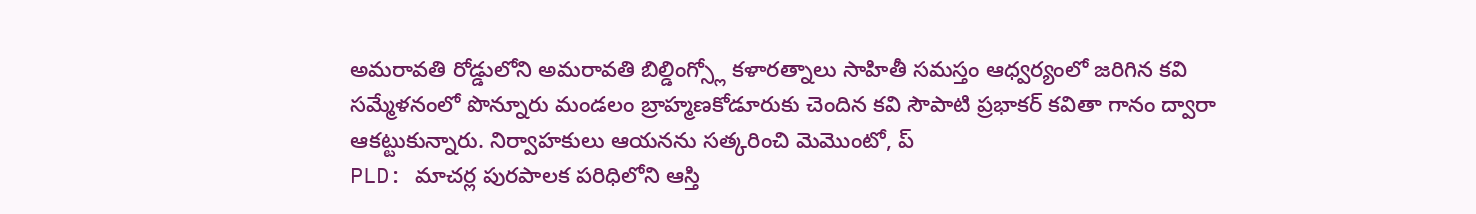అమరావతి రోడ్డులోని అమరావతి బిల్డింగ్స్లో కళారత్నాలు సాహితీ సమస్తం ఆధ్వర్యంలో జరిగిన కవి సమ్మేళనంలో పొన్నూరు మండలం బ్రాహ్మణకోడూరుకు చెందిన కవి సౌపాటి ప్రభాకర్ కవితా గానం ద్వారా ఆకట్టుకున్నారు. నిర్వాహకులు ఆయనను సత్కరించి మెమొంటో, ప్
PLD: మాచర్ల పురపాలక పరిధిలోని ఆస్తి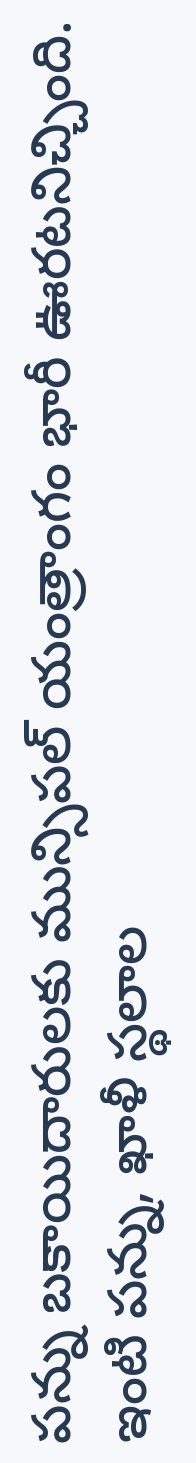పన్ను బకాయిదారులకు మున్సిపల్ యంత్రాంగం భారీ ఊరటనిచ్చింది. ఇంటి పన్ను, ఖాళీ స్థలాల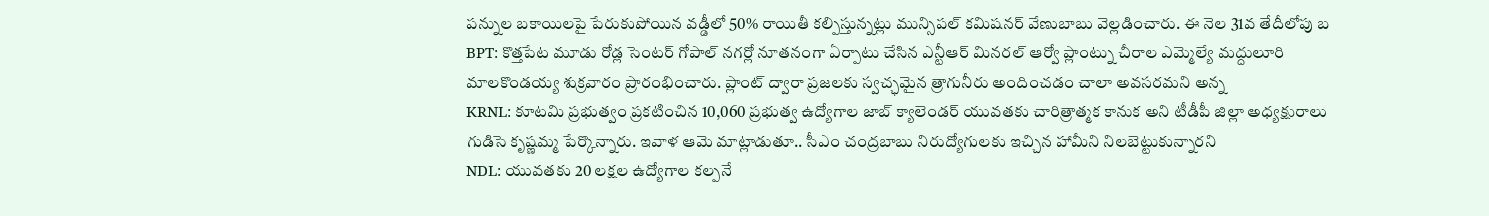పన్నుల బకాయిలపై పేరుకుపోయిన వడ్డీలో 50% రాయితీ కల్పిస్తున్నట్లు మున్సిపల్ కమిషనర్ వేణుబాబు వెల్లడించారు. ఈ నెల 31వ తేదీలోపు బ
BPT: కొత్తపేట మూడు రోడ్ల సెంటర్ గోపాల్ నగర్లో నూతనంగా ఏర్పాటు చేసిన ఎన్టీఆర్ మినరల్ ఆర్వో ప్లాంట్ను చీరాల ఎమ్మెల్యే మద్దులూరి మాలకొండయ్య శుక్రవారం ప్రారంభించారు. ప్లాంట్ ద్వారా ప్రజలకు స్వచ్ఛమైన త్రాగునీరు అందించడం చాలా అవసరమని అన్న
KRNL: కూటమి ప్రభుత్వం ప్రకటించిన 10,060 ప్రభుత్వ ఉద్యోగాల జాబ్ క్యాలెండర్ యువతకు చారిత్రాత్మక కానుక అని టీడీపీ జిల్లా అధ్యక్షురాలు గుడిసె కృష్ణమ్మ పేర్కొన్నారు. ఇవాళ ఆమె మాట్లాడుతూ.. సీఎం చంద్రబాబు నిరుద్యోగులకు ఇచ్చిన హామీని నిలబెట్టుకున్నారని
NDL: యువతకు 20 లక్షల ఉద్యోగాల కల్పనే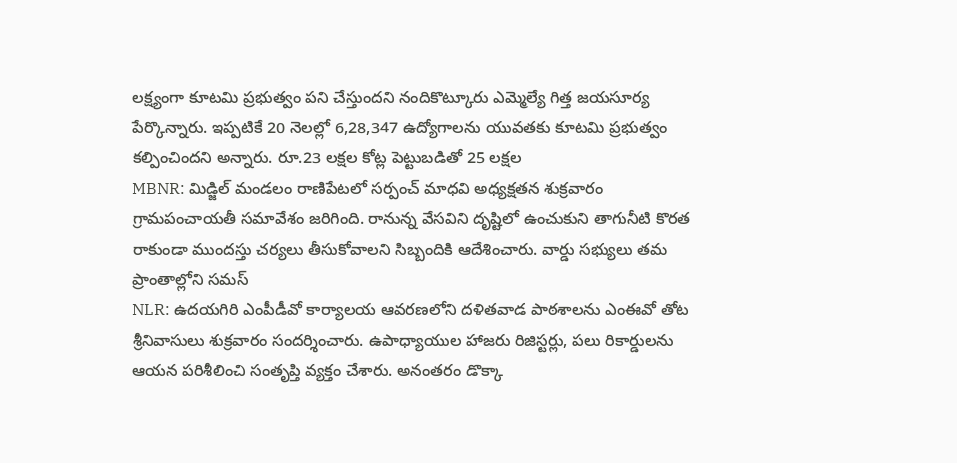లక్ష్యంగా కూటమి ప్రభుత్వం పని చేస్తుందని నందికొట్కూరు ఎమ్మెల్యే గిత్త జయసూర్య పేర్కొన్నారు. ఇప్పటికే 20 నెలల్లో 6,28,347 ఉద్యోగాలను యువతకు కూటమి ప్రభుత్వం కల్పించిందని అన్నారు. రూ.23 లక్షల కోట్ల పెట్టుబడితో 25 లక్షల
MBNR: మిడ్జిల్ మండలం రాణిపేటలో సర్పంచ్ మాధవి అధ్యక్షతన శుక్రవారం గ్రామపంచాయతీ సమావేశం జరిగింది. రానున్న వేసవిని దృష్టిలో ఉంచుకుని తాగునీటి కొరత రాకుండా ముందస్తు చర్యలు తీసుకోవాలని సిబ్బందికి ఆదేశించారు. వార్డు సభ్యులు తమ ప్రాంతాల్లోని సమస్
NLR: ఉదయగిరి ఎంపీడీవో కార్యాలయ ఆవరణలోని దళితవాడ పాఠశాలను ఎంఈవో తోట శ్రీనివాసులు శుక్రవారం సందర్శించారు. ఉపాధ్యాయుల హాజరు రిజిస్టర్లు, పలు రికార్డులను ఆయన పరిశీలించి సంతృప్తి వ్యక్తం చేశారు. అనంతరం డొక్కా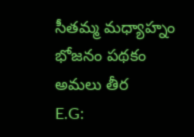సీతమ్మ మధ్యాహ్నం భోజనం పథకం అమలు తీర
E.G: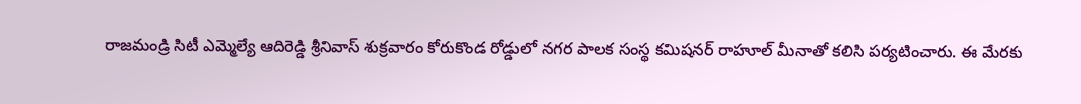రాజమండ్రి సిటీ ఎమ్మెల్యే ఆదిరెడ్డి శ్రీనివాస్ శుక్రవారం కోరుకొండ రోడ్డులో నగర పాలక సంస్థ కమిషనర్ రాహూల్ మీనాతో కలిసి పర్యటించారు. ఈ మేరకు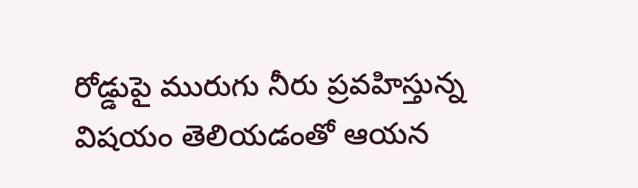రోడ్డుపై మురుగు నీరు ప్రవహిస్తున్న విషయం తెలియడంతో ఆయన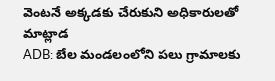వెంటనే అక్కడకు చేరుకుని అధికారులతో మాట్లాడ
ADB: బేల మండలంలోని పలు గ్రామాలకు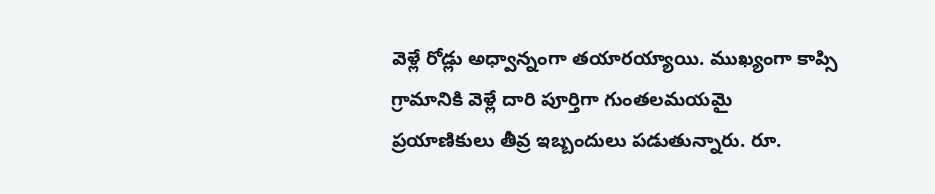వెళ్లే రోడ్లు అధ్వాన్నంగా తయారయ్యాయి. ముఖ్యంగా కాప్సి గ్రామానికి వెళ్లే దారి పూర్తిగా గుంతలమయమై ప్రయాణికులు తీవ్ర ఇబ్బందులు పడుతున్నారు. రూ.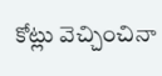కోట్లు వెచ్చించినా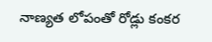నాణ్యత లోపంతో రోడ్లు కంకర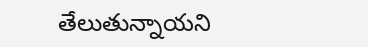తేలుతున్నాయని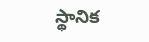స్థానిక